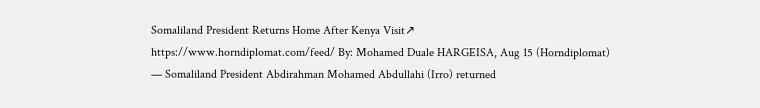Somaliland President Returns Home After Kenya Visit↗
https://www.horndiplomat.com/feed/ By: Mohamed Duale HARGEISA, Aug 15 (Horndiplomat) — Somaliland President Abdirahman Mohamed Abdullahi (Irro) returned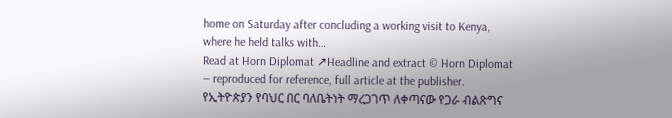home on Saturday after concluding a working visit to Kenya, where he held talks with…
Read at Horn Diplomat ↗Headline and extract © Horn Diplomat — reproduced for reference, full article at the publisher. የኢትዮጵያን የባህር በር ባለቤትነት ማረጋገጥ ለቀጣናው የጋራ ብልጽግና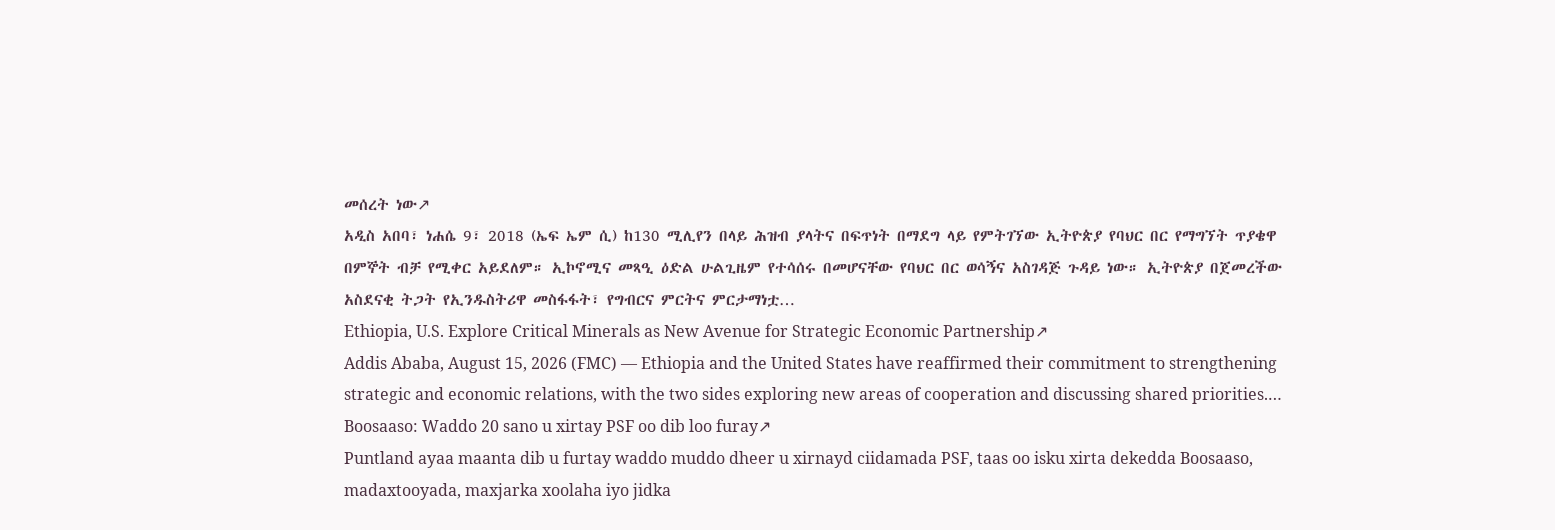መሰረት ነው↗
አዲስ አበባ፣ ነሐሴ 9፣ 2018 (ኤፍ ኤም ሲ) ከ130 ሚሊየን በላይ ሕዝብ ያላትና በፍጥነት በማደግ ላይ የምትገኘው ኢትዮጵያ የባህር በር የማግኘት ጥያቄዋ በምኞት ብቻ የሚቀር አይደለም። ኢኮኖሚና መጻዒ ዕድል ሁልጊዜም የተሳሰሩ በመሆናቸው የባህር በር ወሳኝና አስገዳጅ ጉዳይ ነው። ኢትዮጵያ በጀመረችው አስደናቂ ትጋት የኢንዱስትሪዋ መስፋፋት፣ የግብርና ምርትና ምርታማነቷ…
Ethiopia, U.S. Explore Critical Minerals as New Avenue for Strategic Economic Partnership↗
Addis Ababa, August 15, 2026 (FMC) — Ethiopia and the United States have reaffirmed their commitment to strengthening strategic and economic relations, with the two sides exploring new areas of cooperation and discussing shared priorities.…
Boosaaso: Waddo 20 sano u xirtay PSF oo dib loo furay↗
Puntland ayaa maanta dib u furtay waddo muddo dheer u xirnayd ciidamada PSF, taas oo isku xirta dekedda Boosaaso, madaxtooyada, maxjarka xoolaha iyo jidka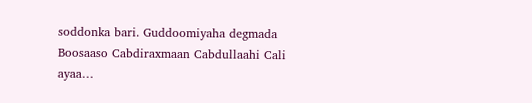soddonka bari. Guddoomiyaha degmada Boosaaso Cabdiraxmaan Cabdullaahi Cali ayaa…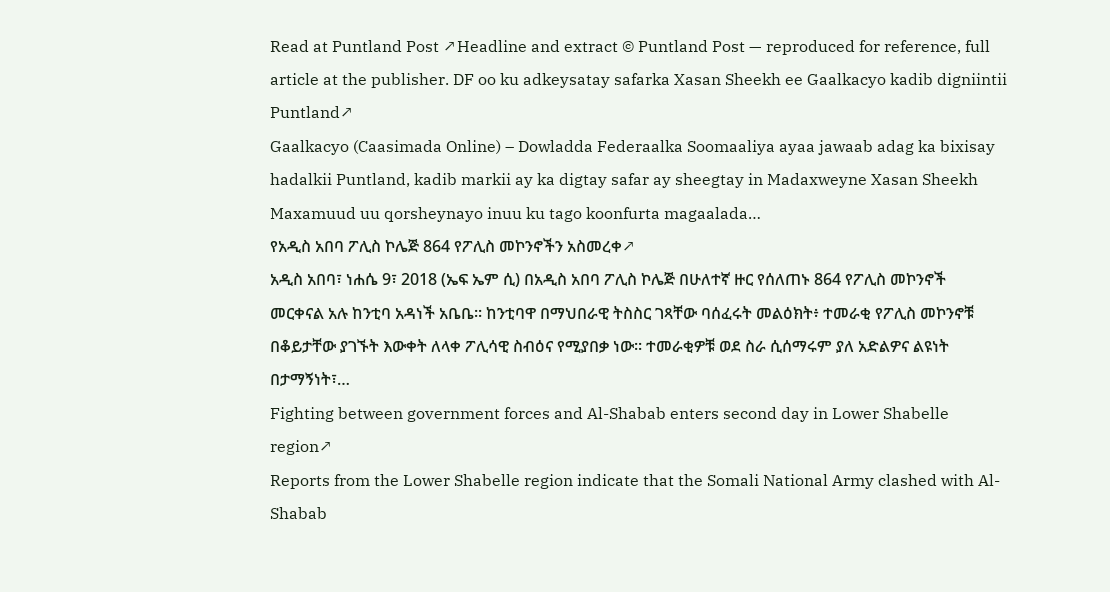Read at Puntland Post ↗Headline and extract © Puntland Post — reproduced for reference, full article at the publisher. DF oo ku adkeysatay safarka Xasan Sheekh ee Gaalkacyo kadib digniintii Puntland↗
Gaalkacyo (Caasimada Online) – Dowladda Federaalka Soomaaliya ayaa jawaab adag ka bixisay hadalkii Puntland, kadib markii ay ka digtay safar ay sheegtay in Madaxweyne Xasan Sheekh Maxamuud uu qorsheynayo inuu ku tago koonfurta magaalada…
የአዲስ አበባ ፖሊስ ኮሌጅ 864 የፖሊስ መኮንኖችን አስመረቀ↗
አዲስ አበባ፣ ነሐሴ 9፣ 2018 (ኤፍ ኤም ሲ) በአዲስ አበባ ፖሊስ ኮሌጅ በሁለተኛ ዙር የሰለጠኑ 864 የፖሊስ መኮንኖች መርቀናል አሉ ከንቲባ አዳነች አቤቤ፡፡ ከንቲባዋ በማህበራዊ ትስስር ገጻቸው ባሰፈሩት መልዕክት፥ ተመራቂ የፖሊስ መኮንኖቹ በቆይታቸው ያገኙት እውቀት ለላቀ ፖሊሳዊ ስብዕና የሚያበቃ ነው፡፡ ተመራቂዎቹ ወደ ስራ ሲሰማሩም ያለ አድልዎና ልዩነት በታማኝነት፣…
Fighting between government forces and Al-Shabab enters second day in Lower Shabelle region↗
Reports from the Lower Shabelle region indicate that the Somali National Army clashed with Al-Shabab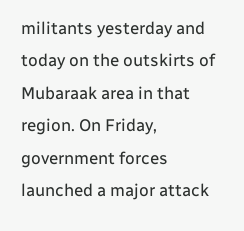militants yesterday and today on the outskirts of Mubaraak area in that region. On Friday, government forces launched a major attack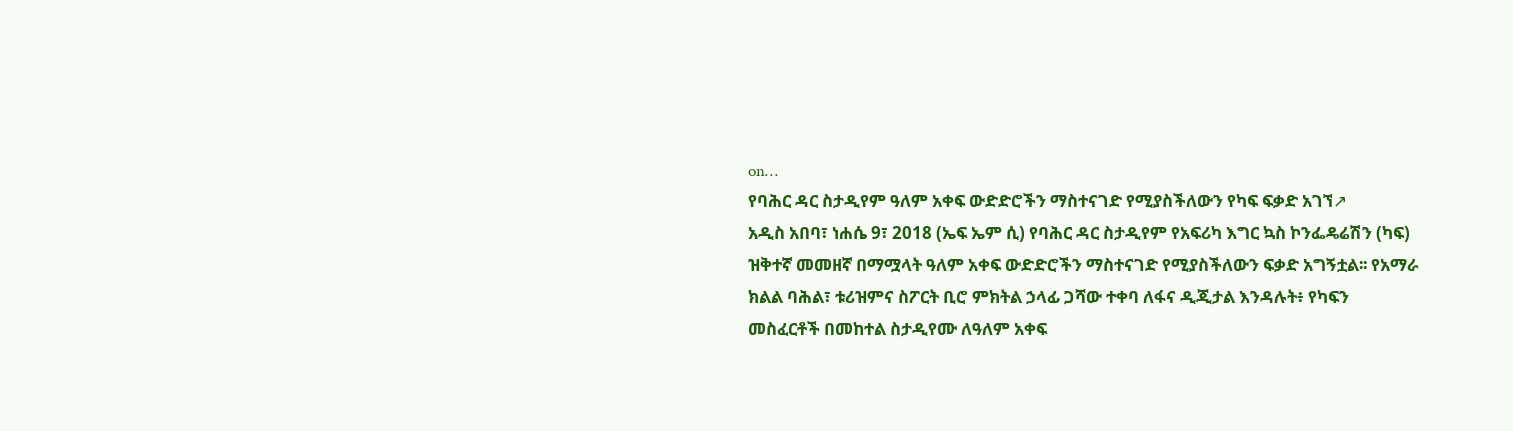on…
የባሕር ዳር ስታዲየም ዓለም አቀፍ ውድድሮችን ማስተናገድ የሚያስችለውን የካፍ ፍቃድ አገኘ↗
አዲስ አበባ፣ ነሐሴ 9፣ 2018 (ኤፍ ኤም ሲ) የባሕር ዳር ስታዲየም የአፍሪካ እግር ኳስ ኮንፌዴሬሽን (ካፍ) ዝቅተኛ መመዘኛ በማሟላት ዓለም አቀፍ ውድድሮችን ማስተናገድ የሚያስችለውን ፍቃድ አግኝቷል፡፡ የአማራ ክልል ባሕል፣ ቱሪዝምና ስፖርት ቢሮ ምክትል ኃላፊ ጋሻው ተቀባ ለፋና ዲጂታል እንዳሉት፥ የካፍን መስፈርቶች በመከተል ስታዲየሙ ለዓለም አቀፍ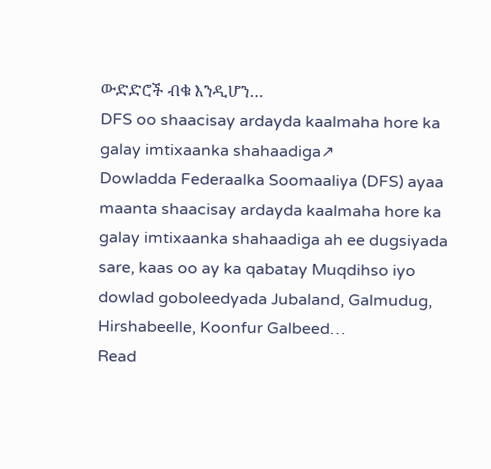ውድድሮች ብቁ እንዲሆን…
DFS oo shaacisay ardayda kaalmaha hore ka galay imtixaanka shahaadiga↗
Dowladda Federaalka Soomaaliya (DFS) ayaa maanta shaacisay ardayda kaalmaha hore ka galay imtixaanka shahaadiga ah ee dugsiyada sare, kaas oo ay ka qabatay Muqdihso iyo dowlad goboleedyada Jubaland, Galmudug, Hirshabeelle, Koonfur Galbeed…
Read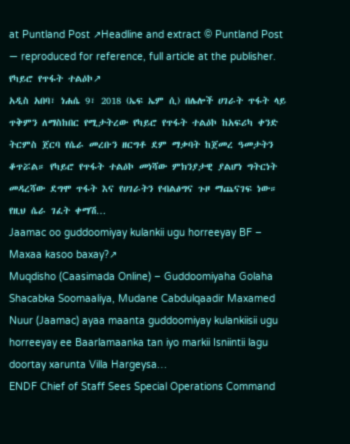at Puntland Post ↗Headline and extract © Puntland Post — reproduced for reference, full article at the publisher. የካይሮ የጥፋት ተልዕኮ↗
አዲስ አበባ፣ ነሐሴ 9፣ 2018 (ኤፍ ኤም ሲ) በሌሎች ሀገራት ጥፋት ላይ ጥቅምን ለማስከበር የሚታትረው የካይሮ የጥፋት ተልዕኮ ከአፍሪካ ቀንድ ትርምስ ጀርባ የሴራ መረቡን ዘርግቶ ደም ማቃባት ከጀመረ ዓመታትን ቆጥሯል። የካይሮ የጥፋት ተልዕኮ መነሻው ምክንያታዊ ያልሆነ ግትርነት መዳረሻው ደግሞ ጥፋት እና የሀገራትን የብልፅግና ጉዞ ማጨናገፍ ነው። የዚህ ሴራ ገፈት ቀማሽ…
Jaamac oo guddoomiyay kulankii ugu horreeyay BF – Maxaa kasoo baxay?↗
Muqdisho (Caasimada Online) – Guddoomiyaha Golaha Shacabka Soomaaliya, Mudane Cabdulqaadir Maxamed Nuur (Jaamac) ayaa maanta guddoomiyay kulankiisii ugu horreeyay ee Baarlamaanka tan iyo markii Isniintii lagu doortay xarunta Villa Hargeysa…
ENDF Chief of Staff Sees Special Operations Command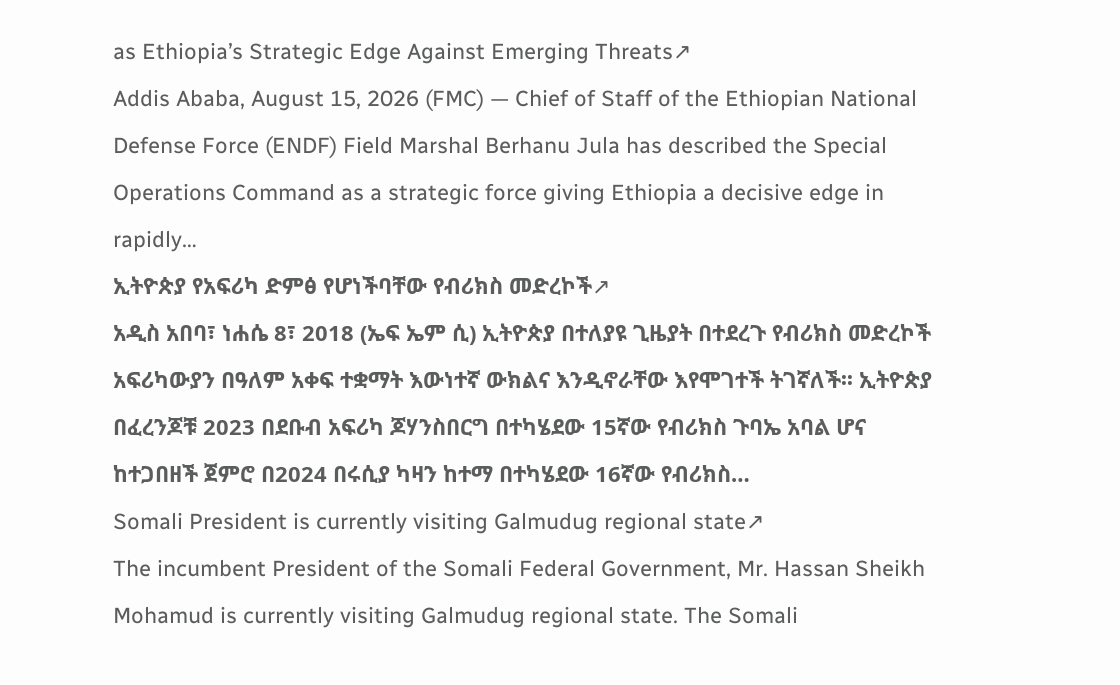as Ethiopia’s Strategic Edge Against Emerging Threats↗
Addis Ababa, August 15, 2026 (FMC) — Chief of Staff of the Ethiopian National Defense Force (ENDF) Field Marshal Berhanu Jula has described the Special Operations Command as a strategic force giving Ethiopia a decisive edge in rapidly…
ኢትዮጵያ የአፍሪካ ድምፅ የሆነችባቸው የብሪክስ መድረኮች↗
አዲስ አበባ፣ ነሐሴ 8፣ 2018 (ኤፍ ኤም ሲ) ኢትዮጵያ በተለያዩ ጊዜያት በተደረጉ የብሪክስ መድረኮች አፍሪካውያን በዓለም አቀፍ ተቋማት እውነተኛ ውክልና እንዲኖራቸው እየሞገተች ትገኛለች፡፡ ኢትዮጵያ በፈረንጆቹ 2023 በደቡብ አፍሪካ ጆሃንስበርግ በተካሄደው 15ኛው የብሪክስ ጉባኤ አባል ሆና ከተጋበዘች ጀምሮ በ2024 በሩሲያ ካዛን ከተማ በተካሄደው 16ኛው የብሪክስ…
Somali President is currently visiting Galmudug regional state↗
The incumbent President of the Somali Federal Government, Mr. Hassan Sheikh Mohamud is currently visiting Galmudug regional state. The Somali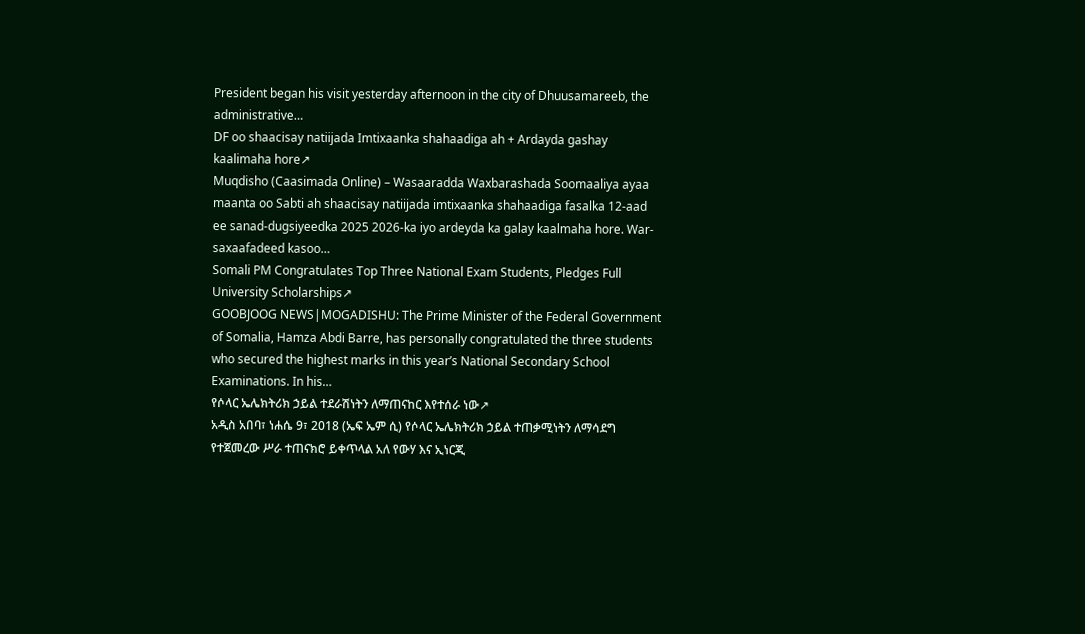President began his visit yesterday afternoon in the city of Dhuusamareeb, the administrative…
DF oo shaacisay natiijada Imtixaanka shahaadiga ah + Ardayda gashay kaalimaha hore↗
Muqdisho (Caasimada Online) – Wasaaradda Waxbarashada Soomaaliya ayaa maanta oo Sabti ah shaacisay natiijada imtixaanka shahaadiga fasalka 12-aad ee sanad-dugsiyeedka 2025 2026-ka iyo ardeyda ka galay kaalmaha hore. War-saxaafadeed kasoo…
Somali PM Congratulates Top Three National Exam Students, Pledges Full University Scholarships↗
GOOBJOOG NEWS|MOGADISHU: The Prime Minister of the Federal Government of Somalia, Hamza Abdi Barre, has personally congratulated the three students who secured the highest marks in this year’s National Secondary School Examinations. In his…
የሶላር ኤሌክትሪክ ኃይል ተደራሽነትን ለማጠናከር እየተሰራ ነው↗
አዲስ አበባ፣ ነሐሴ 9፣ 2018 (ኤፍ ኤም ሲ) የሶላር ኤሌክትሪክ ኃይል ተጠቃሚነትን ለማሳደግ የተጀመረው ሥራ ተጠናክሮ ይቀጥላል አለ የውሃ እና ኢነርጂ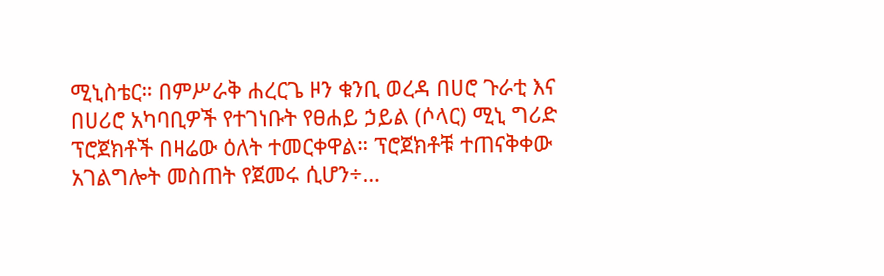ሚኒስቴር። በምሥራቅ ሐረርጌ ዞን ቁንቢ ወረዳ በሀሮ ጉራቲ እና በሀሪሮ አካባቢዎች የተገነቡት የፀሐይ ኃይል (ሶላር) ሚኒ ግሪድ ፕሮጀክቶች በዛሬው ዕለት ተመርቀዋል። ፕሮጀክቶቹ ተጠናቅቀው አገልግሎት መስጠት የጀመሩ ሲሆን÷…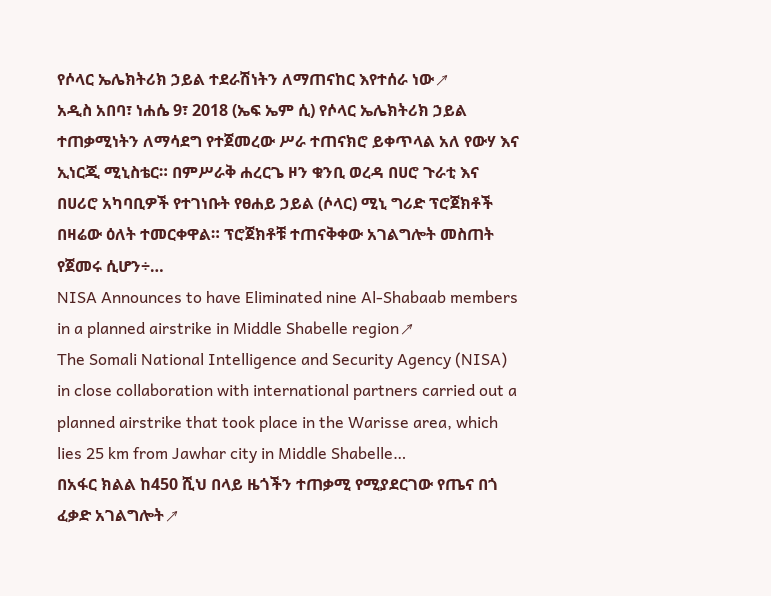የሶላር ኤሌክትሪክ ኃይል ተደራሽነትን ለማጠናከር እየተሰራ ነው↗
አዲስ አበባ፣ ነሐሴ 9፣ 2018 (ኤፍ ኤም ሲ) የሶላር ኤሌክትሪክ ኃይል ተጠቃሚነትን ለማሳደግ የተጀመረው ሥራ ተጠናክሮ ይቀጥላል አለ የውሃ እና ኢነርጂ ሚኒስቴር። በምሥራቅ ሐረርጌ ዞን ቁንቢ ወረዳ በሀሮ ጉራቲ እና በሀሪሮ አካባቢዎች የተገነቡት የፀሐይ ኃይል (ሶላር) ሚኒ ግሪድ ፕሮጀክቶች በዛሬው ዕለት ተመርቀዋል። ፕሮጀክቶቹ ተጠናቅቀው አገልግሎት መስጠት የጀመሩ ሲሆን÷…
NISA Announces to have Eliminated nine Al-Shabaab members in a planned airstrike in Middle Shabelle region↗
The Somali National Intelligence and Security Agency (NISA) in close collaboration with international partners carried out a planned airstrike that took place in the Warisse area, which lies 25 km from Jawhar city in Middle Shabelle…
በአፋር ክልል ከ450 ሺህ በላይ ዜጎችን ተጠቃሚ የሚያደርገው የጤና በጎ ፈቃድ አገልግሎት↗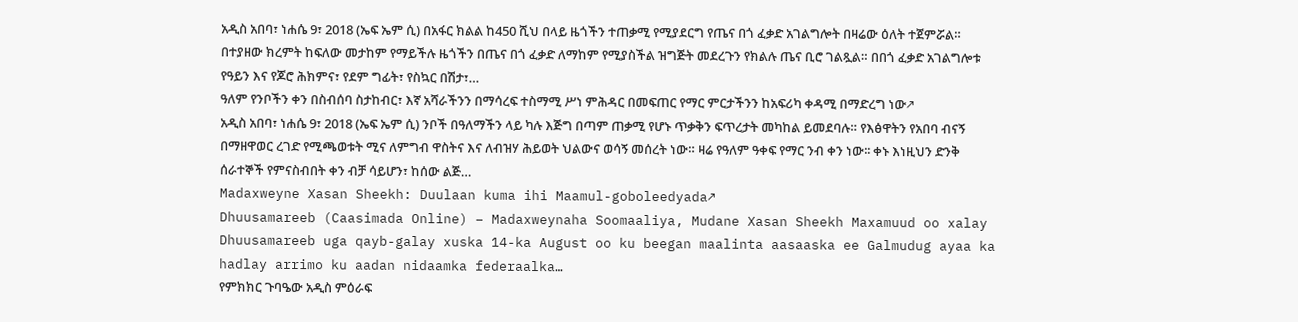አዲስ አበባ፣ ነሐሴ 9፣ 2018 (ኤፍ ኤም ሲ) በአፋር ክልል ከ450 ሺህ በላይ ዜጎችን ተጠቃሚ የሚያደርግ የጤና በጎ ፈቃድ አገልግሎት በዛሬው ዕለት ተጀምሯል። በተያዘው ክረምት ከፍለው መታከም የማይችሉ ዜጎችን በጤና በጎ ፈቃድ ለማከም የሚያስችል ዝግጅት መደረጉን የክልሉ ጤና ቢሮ ገልጿል። በበጎ ፈቃድ አገልግሎቱ የዓይን እና የጆሮ ሕክምና፣ የደም ግፊት፣ የስኳር በሽታ፣…
ዓለም የንቦችን ቀን በስብሰባ ስታከብር፣ እኛ አሻራችንን በማሳረፍ ተስማሚ ሥነ ምሕዳር በመፍጠር የማር ምርታችንን ከአፍሪካ ቀዳሚ በማድረግ ነው↗
አዲስ አበባ፣ ነሐሴ 9፣ 2018 (ኤፍ ኤም ሲ) ንቦች በዓለማችን ላይ ካሉ እጅግ በጣም ጠቃሚ የሆኑ ጥቃቅን ፍጥረታት መካከል ይመደባሉ። የእፅዋትን የአበባ ብናኝ በማዘዋወር ረገድ የሚጫወቱት ሚና ለምግብ ዋስትና እና ለብዝሃ ሕይወት ህልውና ወሳኝ መሰረት ነው። ዛሬ የዓለም ዓቀፍ የማር ንብ ቀን ነው፡፡ ቀኑ እነዚህን ድንቅ ሰራተኞች የምናስብበት ቀን ብቻ ሳይሆን፣ ከሰው ልጅ…
Madaxweyne Xasan Sheekh: Duulaan kuma ihi Maamul-goboleedyada↗
Dhuusamareeb (Caasimada Online) – Madaxweynaha Soomaaliya, Mudane Xasan Sheekh Maxamuud oo xalay Dhuusamareeb uga qayb-galay xuska 14-ka August oo ku beegan maalinta aasaaska ee Galmudug ayaa ka hadlay arrimo ku aadan nidaamka federaalka…
የምክክር ጉባዔው አዲስ ምዕራፍ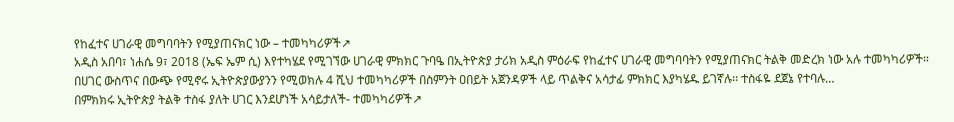የከፈተና ሀገራዊ መግባባትን የሚያጠናክር ነው – ተመካካሪዎች↗
አዲስ አበባ፣ ነሐሴ 9፣ 2018 (ኤፍ ኤም ሲ) እየተካሄደ የሚገኘው ሀገራዊ ምክክር ጉባዔ በኢትዮጵያ ታሪክ አዲስ ምዕራፍ የከፈተና ሀገራዊ መግባባትን የሚያጠናክር ትልቅ መድረክ ነው አሉ ተመካካሪዎች። በሀገር ውስጥና በውጭ የሚኖሩ ኢትዮጵያውያንን የሚወክሉ 4 ሺህ ተመካካሪዎች በስምንት ዐበይት አጀንዳዎች ላይ ጥልቅና አሳታፊ ምክክር እያካሄዱ ይገኛሉ፡፡ ተስፋዬ ደጀኔ የተባሉ…
በምክክሩ ኢትዮጵያ ትልቅ ተስፋ ያለት ሀገር እንደሆነች አሳይታለች- ተመካካሪዎች↗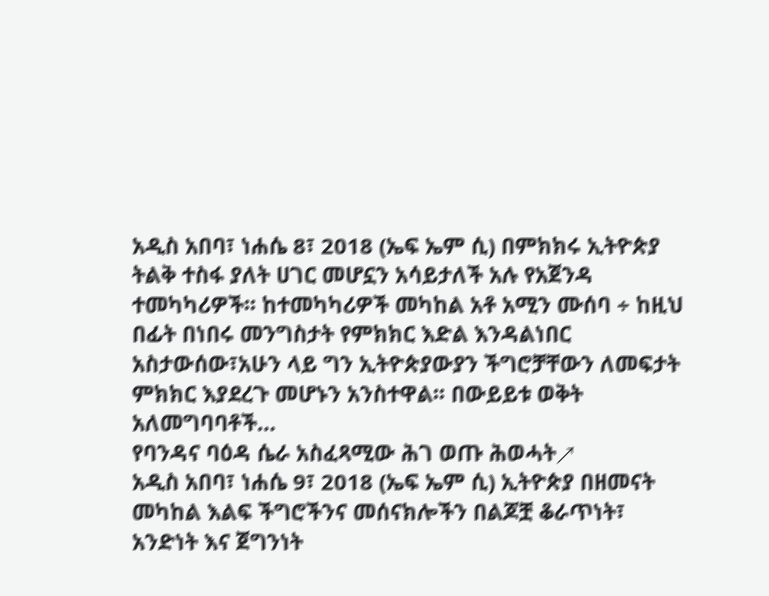አዲስ አበባ፣ ነሐሴ 8፣ 2018 (ኤፍ ኤም ሲ) በምክክሩ ኢትዮጵያ ትልቅ ተስፋ ያለት ሀገር መሆኗን አሳይታለች አሉ የአጀንዳ ተመካካሪዎች፡፡ ከተመካካሪዎች መካከል አቶ አሚን ሙሰባ ÷ ከዚህ በፊት በነበሩ መንግስታት የምክክር እድል እንዳልነበር አስታውሰው፣አሁን ላይ ግን ኢትዮጵያውያን ችግሮቻቸውን ለመፍታት ምክክር እያደረጉ መሆኑን አንስተዋል፡፡ በውይይቱ ወቅት አለመግባባቶች…
የባንዳና ባዕዳ ሴራ አስፈጻሚው ሕገ ወጡ ሕወሓት↗
አዲስ አበባ፣ ነሐሴ 9፣ 2018 (ኤፍ ኤም ሲ) ኢትዮጵያ በዘመናት መካከል እልፍ ችግሮችንና መሰናክሎችን በልጆቿ ቆራጥነት፣ አንድነት እና ጀግንነት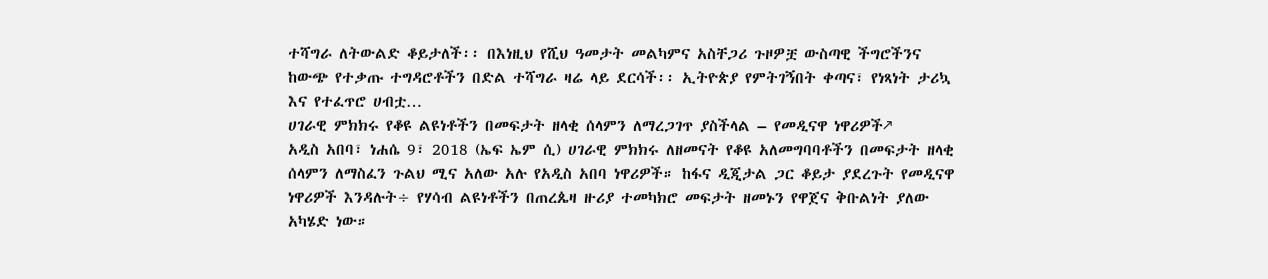ተሻግራ ለትውልድ ቆይታለች፡፡ በእነዚህ የሺህ ዓመታት መልካምና አስቸጋሪ ጉዞዎቿ ውስጣዊ ችግሮችንና ከውጭ የተቃጡ ተግዳሮቶችን በድል ተሻግራ ዛሬ ላይ ደርሳች፡፡ ኢትዮጵያ የምትገኝበት ቀጣና፣ የነጻነት ታሪኳ እና የተፈጥሮ ሀብቷ…
ሀገራዊ ምክክሩ የቆዩ ልዩነቶችን በመፍታት ዘላቂ ሰላምን ለማረጋገጥ ያስችላል – የመዲናዋ ነዋሪዎች↗
አዲስ አበባ፣ ነሐሴ 9፣ 2018 (ኤፍ ኤም ሲ) ሀገራዊ ምክክሩ ለዘመናት የቆዩ አለመግባባቶችን በመፍታት ዘላቂ ሰላምን ለማስፈን ጉልህ ሚና አለው አሉ የአዲስ አበባ ነዋሪዎች። ከፋና ዲጂታል ጋር ቆይታ ያደረጉት የመዲናዋ ነዋሪዎች እንዳሉት÷ የሃሳብ ልዩነቶችን በጠረጴዛ ዙሪያ ተመካክሮ መፍታት ዘመኑን የዋጀና ቅቡልነት ያለው አካሄድ ነው።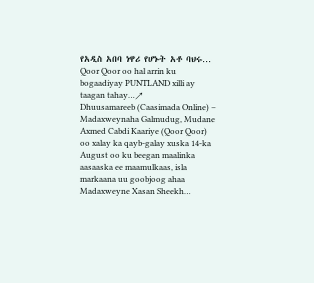የአዲስ አበባ ነዋሪ የሆኑት አቶ ባህሩ…
Qoor Qoor oo hal arrin ku bogaadiyay PUNTLAND xilli ay taagan tahay…↗
Dhuusamareeb (Caasimada Online) – Madaxweynaha Galmudug, Mudane Axmed Cabdi Kaariye (Qoor Qoor) oo xalay ka qayb-galay xuska 14-ka August oo ku beegan maalinka aasaaska ee maamulkaas, isla markaana uu goobjoog ahaa Madaxweyne Xasan Sheekh…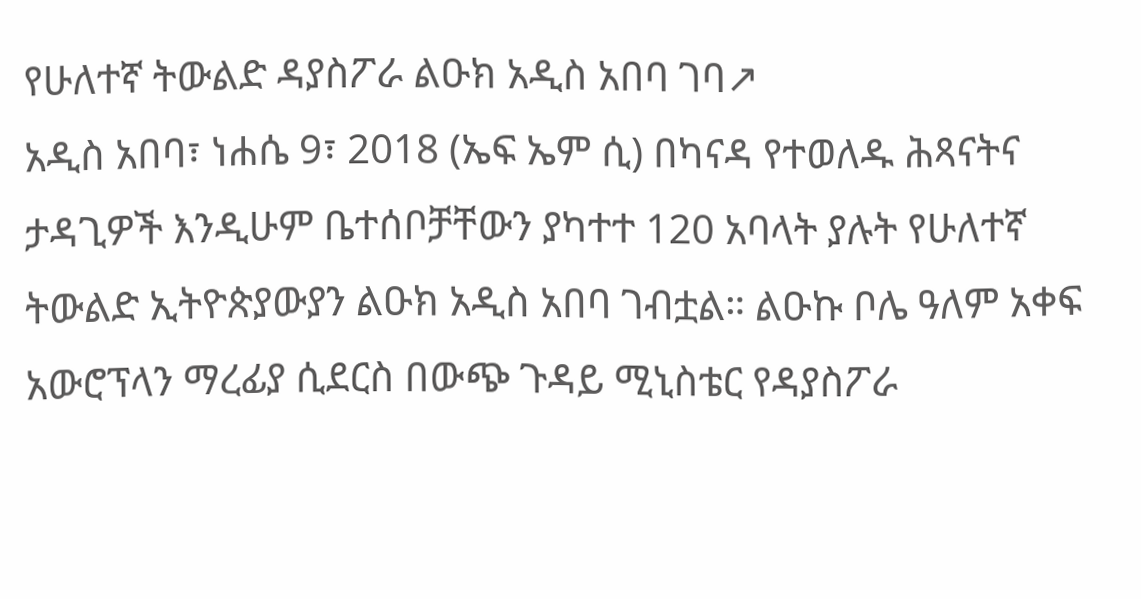የሁለተኛ ትውልድ ዳያስፖራ ልዑክ አዲስ አበባ ገባ↗
አዲስ አበባ፣ ነሐሴ 9፣ 2018 (ኤፍ ኤም ሲ) በካናዳ የተወለዱ ሕጻናትና ታዳጊዎች እንዲሁም ቤተሰቦቻቸውን ያካተተ 120 አባላት ያሉት የሁለተኛ ትውልድ ኢትዮጵያውያን ልዑክ አዲስ አበባ ገብቷል። ልዑኩ ቦሌ ዓለም አቀፍ አውሮፕላን ማረፊያ ሲደርስ በውጭ ጉዳይ ሚኒስቴር የዳያስፖራ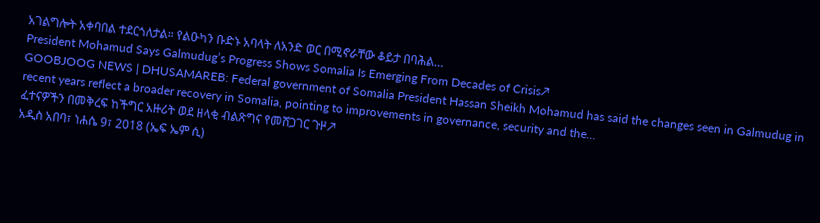አገልግሎት አቀባበል ተደርጎለታል። የልዑካን ቡድኑ አባላት ለአንድ ወር በሚኖራቸው ቆይታ በባሕል…
President Mohamud Says Galmudug’s Progress Shows Somalia Is Emerging From Decades of Crisis↗
GOOBJOOG NEWS | DHUSAMAREB: Federal government of Somalia President Hassan Sheikh Mohamud has said the changes seen in Galmudug in recent years reflect a broader recovery in Somalia, pointing to improvements in governance, security and the…
ፈተናዎችን በመቅረፍ ከችግር አዙሪት ወደ ዘላቂ ብልጽግና የመሸጋገር ጉዞ↗
አዲስ አበባ፣ ነሐሴ 9፣ 2018 (ኤፍ ኤም ሲ)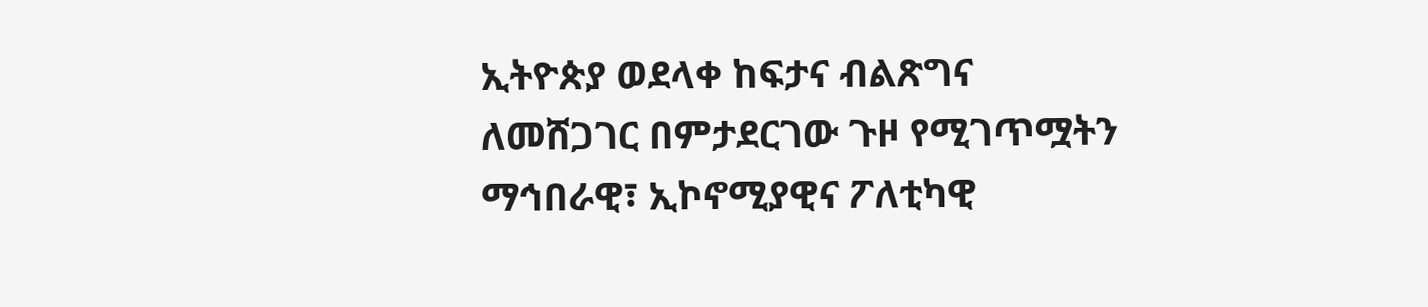ኢትዮጵያ ወደላቀ ከፍታና ብልጽግና ለመሸጋገር በምታደርገው ጉዞ የሚገጥሟትን ማኅበራዊ፣ ኢኮኖሚያዊና ፖለቲካዊ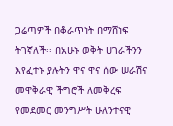ጋሬጣዎች በቆራጥነት በማሸነፍ ትገኛለች፡፡ በአሁኑ ወቅት ሀገራችንን እየፈተኑ ያሉትን ዋና ዋና ሰው ሠራሽና መዋቅራዊ ችግሮች ለመቅረፍ የመደመር መንግሥት ሁለንተናዊ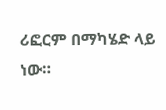ሪፎርም በማካሄድ ላይ ነው።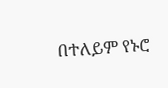በተለይም የኑሮ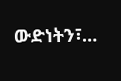ውድነትን፣…